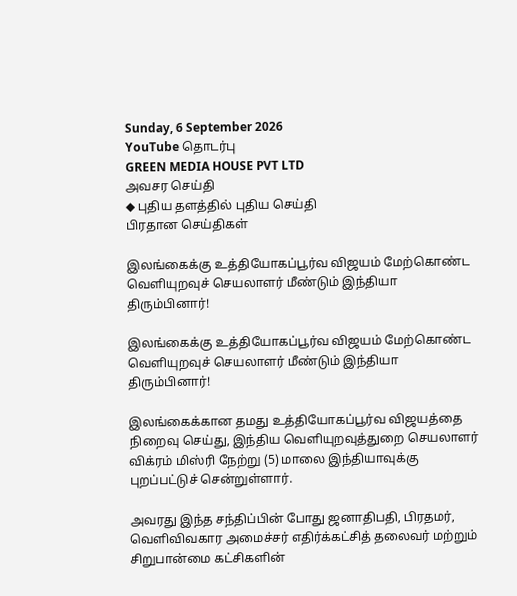Sunday, 6 September 2026
YouTube தொடர்பு
GREEN MEDIA HOUSE PVT LTD
அவசர செய்தி
◆ புதிய தளத்தில் புதிய செய்தி
பிரதான செய்திகள்

இலங்கைக்கு உத்தியோகப்பூர்வ விஜயம் மேற்கொண்ட வெளியுறவுச் செயலாளர் மீண்டும் இந்தியா திரும்பினார்!

இலங்கைக்கு உத்தியோகப்பூர்வ விஜயம் மேற்கொண்ட வெளியுறவுச் செயலாளர் மீண்டும் இந்தியா திரும்பினார்!

இலங்கைக்கான தமது உத்தியோகப்பூர்வ விஜயத்தை நிறைவு செய்து, இந்திய வௌியுறவுத்துறை செயலாளர் விக்ரம் மிஸ்ரி நேற்று (5) மாலை இந்தியாவுக்கு புறப்பட்டுச் சென்றுள்ளார்.

அவரது இந்த சந்திப்பின் போது ஜனாதிபதி, பிரதமர், வௌிவிவகார அமைச்சர் எதிர்க்கட்சித் தலைவர் மற்றும் சிறுபான்மை கட்சிகளின்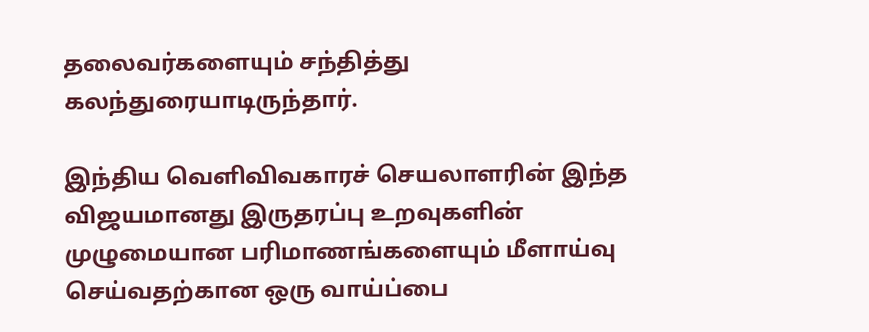தலைவர்களையும் சந்தித்து கலந்துரையாடிருந்தார்.

இந்திய வெளிவிவகாரச் செயலாளரின் இந்த விஜயமானது இருதரப்பு உறவுகளின் முழுமையான பரிமாணங்களையும் மீளாய்வு செய்வதற்கான ஒரு வாய்ப்பை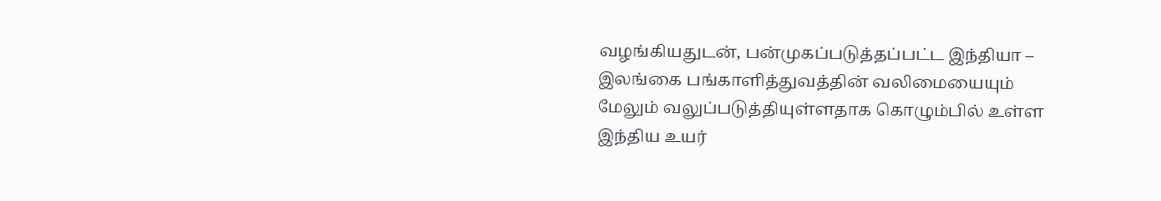வழங்கியதுடன், பன்முகப்படுத்தப்பட்ட இந்தியா – இலங்கை பங்காளித்துவத்தின் வலிமையையும் மேலும் வலுப்படுத்தியுள்ளதாக கொழும்பில் உள்ள இந்திய உயர்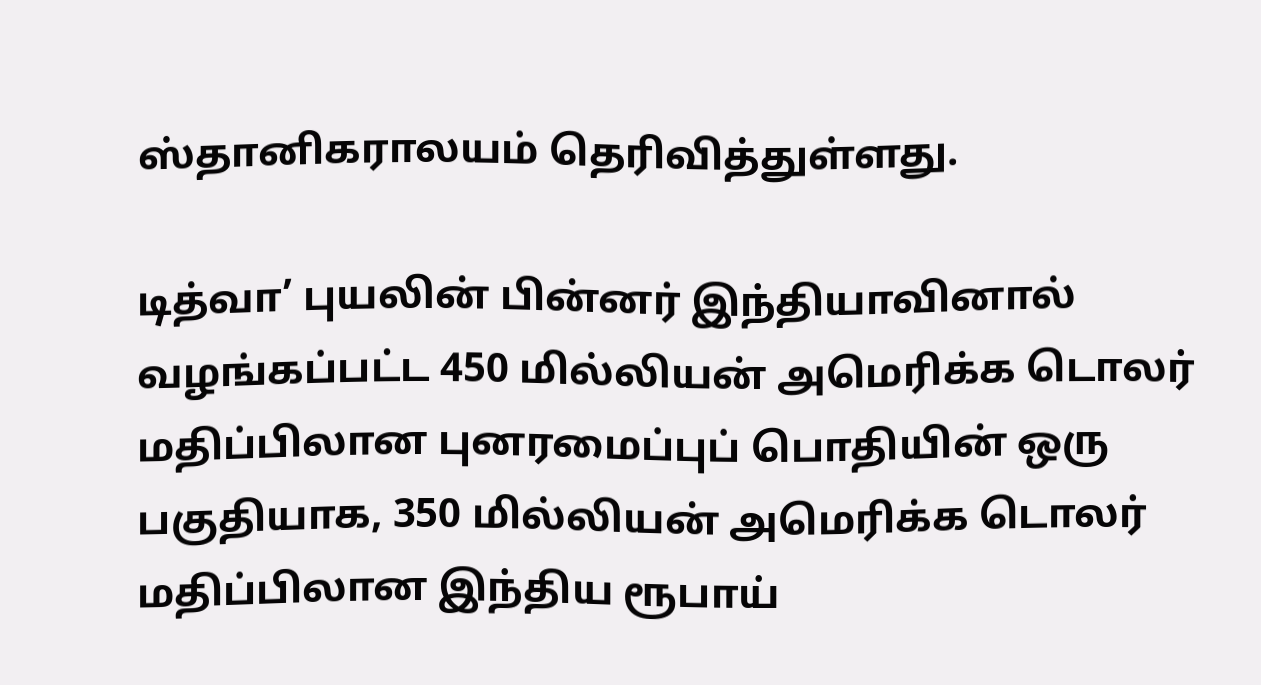ஸ்தானிகராலயம் தெரிவித்துள்ளது.

டித்வா’ புயலின் பின்னர் இந்தியாவினால் வழங்கப்பட்ட 450 மில்லியன் அமெரிக்க டொலர் மதிப்பிலான புனரமைப்புப் பொதியின் ஒரு பகுதியாக, 350 மில்லியன் அமெரிக்க டொலர் மதிப்பிலான இந்திய ரூபாய்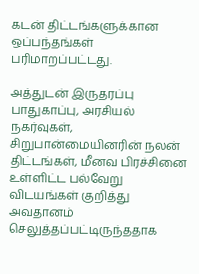கடன் திட்டங்களுக்கான ஒப்பந்தங்கள் பரிமாறப்பட்டது.

அத்துடன் இருதரப்பு பாதுகாப்பு, அரசியல் நகர்வுகள், சிறுபான்மையினரின் நலன் திட்டங்கள், மீனவ பிரச்சினை உள்ளிட்ட பல்வேறு விடயங்கள் குறித்து அவதானம் செலுத்தப்பட்டிருந்ததாக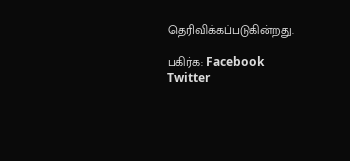தெரிவிக்கப்படுகின்றது.

பகிர்க: Facebook Twitter